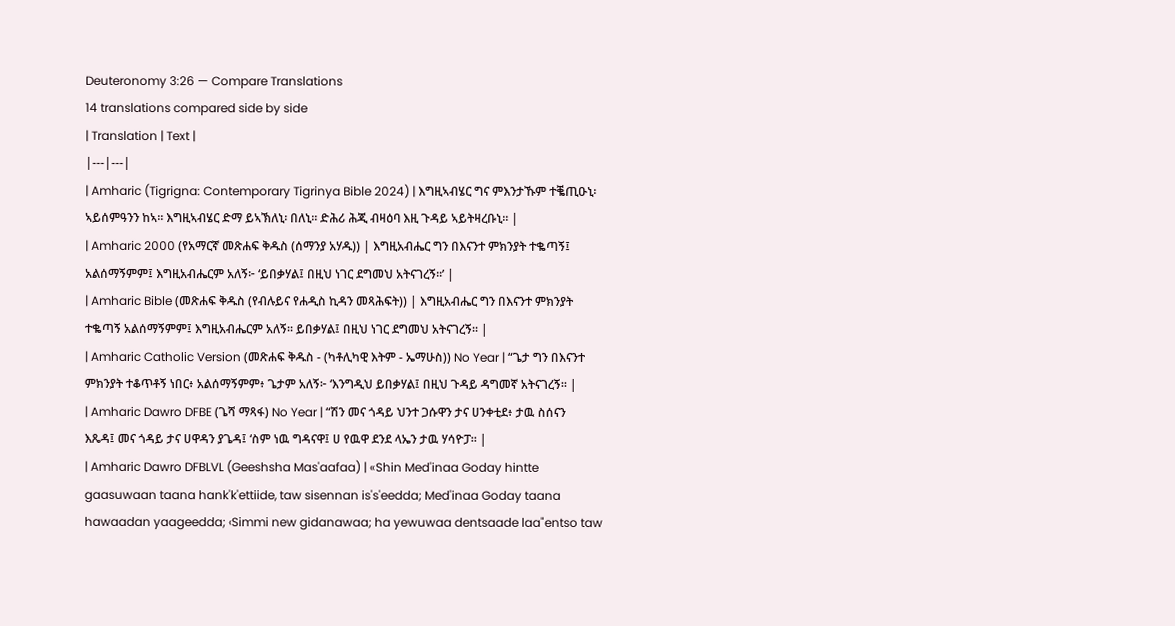Deuteronomy 3:26 — Compare Translations
14 translations compared side by side
| Translation | Text |
|---|---|
| Amharic (Tigrigna: Contemporary Tigrinya Bible 2024) | እግዚኣብሄር ግና ምእንታኹም ተቘጢዑኒ፡ ኣይሰምዓንን ከኣ። እግዚኣብሄር ድማ ይኣኽለኒ፡ በለኒ። ድሕሪ ሕጂ ብዛዕባ እዚ ጉዳይ ኣይትዛረቡኒ። |
| Amharic 2000 (የአማርኛ መጽሐፍ ቅዱስ (ሰማንያ አሃዱ)) | እግዚአብሔር ግን በእናንተ ምክንያት ተቈጣኝ፤ አልሰማኝምም፤ እግዚአብሔርም አለኝ፦ ‘ይበቃሃል፤ በዚህ ነገር ደግመህ አትናገረኝ።’ |
| Amharic Bible (መጽሐፍ ቅዱስ (የብሉይና የሐዲስ ኪዳን መጻሕፍት)) | እግዚአብሔር ግን በእናንተ ምክንያት ተቈጣኝ አልሰማኝምም፤ እግዚአብሔርም አለኝ። ይበቃሃል፤ በዚህ ነገር ደግመህ አትናገረኝ። |
| Amharic Catholic Version (መጽሐፍ ቅዱስ - (ካቶሊካዊ እትም - ኤማሁስ)) No Year | “ጌታ ግን በእናንተ ምክንያት ተቆጥቶኝ ነበር፥ አልሰማኝምም፥ ጌታም አለኝ፦ ‘እንግዲህ ይበቃሃል፤ በዚህ ጉዳይ ዳግመኛ አትናገረኝ። |
| Amharic Dawro DFBE (ጌሻ ማጻፋ) No Year | “ሽን መና ጎዳይ ህንተ ጋሱዋን ታና ሀንቀቲደ፥ ታዉ ስሰናን እጼዳ፤ መና ጎዳይ ታና ሀዋዳን ያጌዳ፤ ‘ስም ነዉ ግዳናዋ፤ ሀ የዉዋ ደንደ ላኤን ታዉ ሃሳዮፓ። |
| Amharic Dawro DFBLVL (Geeshsha Mas'aafaa) | «Shin Med'inaa Goday hintte gaasuwaan taana hank'k'ettiide, taw sisennan is's'eedda; Med'inaa Goday taana hawaadan yaageedda; ‹Simmi new gidanawaa; ha yewuwaa dentsaade laa"entso taw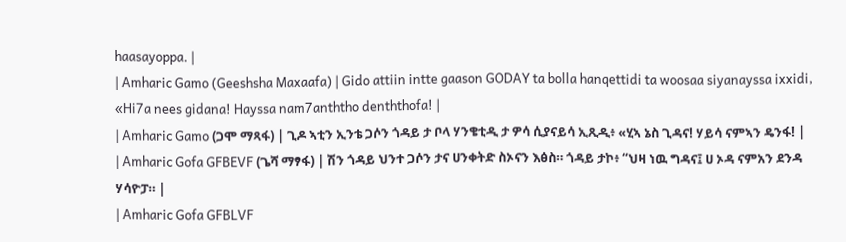haasayoppa. |
| Amharic Gamo (Geeshsha Maxaafa) | Gido attiin intte gaason GODAY ta bolla hanqettidi ta woosaa siyanayssa ixxidi, «Hi7a nees gidana! Hayssa nam7anththo denththofa! |
| Amharic Gamo (ጋሞ ማጻፋ) | ጊዶ ኣቲን ኢንቴ ጋሶን ጎዳይ ታ ቦላ ሃንቄቲዲ ታ ዎሳ ሲያናይሳ ኢጺዲ፥ «ሂኣ ኔስ ጊዳና! ሃይሳ ናምኣን ዴንፋ! |
| Amharic Gofa GFBEVF (ጌሻ ማፃፋ) | ሽን ጎዳይ ህንተ ጋሶን ታና ሀንቀትድ ስኦናን እፅስ። ጎዳይ ታኮ፥ “ህዛ ነዉ ግዳና፤ ሀ ኦዳ ናምአን ደንዳ ሃሳዮፓ። |
| Amharic Gofa GFBLVF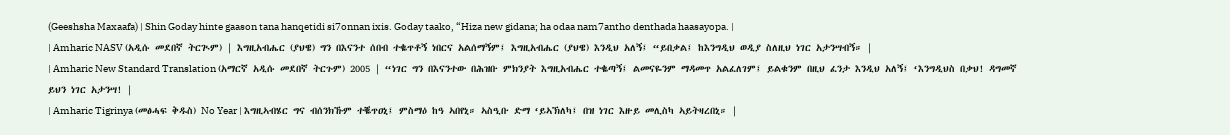(Geeshsha Maxaafa) | Shin Goday hinte gaason tana hanqetidi si7onnan ixis. Goday taako, “Hiza new gidana; ha odaa nam7antho denthada haasayopa. |
| Amharic NASV (አዲሱ መደበኛ ትርጒም) | እግዚአብሔር (ያህዌ) ግን በእናንተ ሰበብ ተቈጥቶኝ ነበርና አልሰማኝም፤ እግዚአብሔር (ያህዌ) እንዲህ አለኝ፤ “ይበቃል፤ ከእንግዲህ ወዲያ ስለዚህ ነገር አታንሣብኝ። |
| Amharic New Standard Translation (አማርኛ አዲሱ መደበኛ ትርጉም) 2005 | “ነገር ግን በእናንተው በሕዝቡ ምክንያት እግዚአብሔር ተቈጣኝ፤ ልመናዬንም ማዳመጥ አልፈለገም፤ ይልቁንም በዚህ ፈንታ እንዲህ አለኝ፤ ‘እንግዲህስ በቃህ! ዳግመኛ ይህን ነገር አታንሣ! |
| Amharic Tigrinya (መፅሓፍ ቅዱስ) No Year | እግዚኣብሄር ግና ብሰንክኹም ተቘጥዐኒ፤ ምስማዕ ከዓ ኣበየኒ። ኣስዒቡ ድማ ‘ይኣኽለካ፤ በዝ ነገር እዙይ መሊስካ ኣይትዛረበኒ። |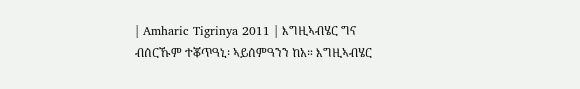| Amharic Tigrinya 2011 | እግዚኣብሄር ግና ብሰርኹም ተቖጥዓኒ፡ ኣይሰምዓንን ከአ። እግዚኣብሄር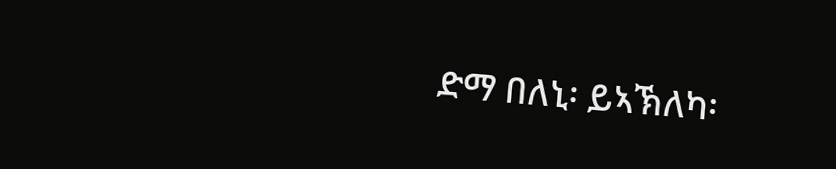ድማ በለኒ፡ ይኣኽለካ፡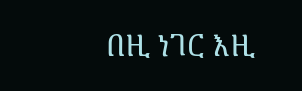በዚ ነገር እዚ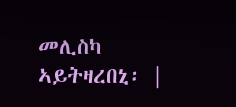መሊስካ ኣይትዛረበኒ፡ |